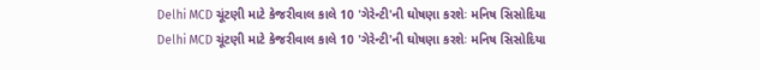Delhi MCD ચૂંટણી માટે કેજરીવાલ કાલે 10 'ગેરેન્ટી'ની ઘોષણા કરશેઃ મનિષ સિસોદિયા
Delhi MCD ચૂંટણી માટે કેજરીવાલ કાલે 10 'ગેરેન્ટી'ની ઘોષણા કરશેઃ મનિષ સિસોદિયા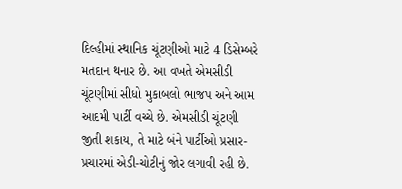દિલ્હીમાં સ્થાનિક ચૂંટણીઓ માટે 4 ડિસેમ્બરે મતદાન થનાર છે. આ વખતે એમસીડી ચૂંટણીમાં સીધો મુકાબલો ભાજપ અને આમ આદમી પાર્ટી વચ્ચે છે. એમસીડી ચૂંટણી જીતી શકાય, તે માટે બંને પાર્ટીઓ પ્રસાર-પ્રચારમાં એડી-ચોટીનું જોર લગાવી રહી છે.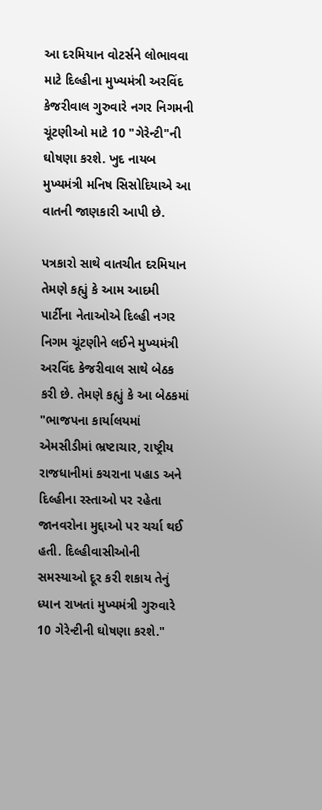આ દરમિયાન વોટર્સને લોભાવવા માટે દિલ્હીના મુખ્યમંત્રી અરવિંદ કેજરીવાલ ગુરુવારે નગર નિગમની ચૂંટણીઓ માટે 10 "ગેરેન્ટી"ની ઘોષણા કરશે. ખુદ નાયબ મુખ્યમંત્રી મનિષ સિસોદિયાએ આ વાતની જાણકારી આપી છે.

પત્રકારો સાથે વાતચીત દરમિયાન તેમણે કહ્યું કે આમ આદમી પાર્ટીના નેતાઓએ દિલ્હી નગર નિગમ ચૂંટણીને લઈને મુખ્યમંત્રી અરવિંદ કેજરીવાલ સાથે બેઠક કરી છે. તેમણે કહ્યું કે આ બેઠકમાં "ભાજપના કાર્યાલયમાં એમસીડીમાં ભ્રષ્ટાચાર, રાષ્ટ્રીય રાજધાનીમાં કચરાના પહાડ અને દિલ્હીના રસ્તાઓ પર રહેતા જાનવરોના મુદ્દાઓ પર ચર્ચા થઈ હતી. દિલ્હીવાસીઓની સમસ્યાઓ દૂર કરી શકાય તેનું ધ્યાન રાખતાં મુખ્યમંત્રી ગુરુવારે 10 ગેરેન્ટીની ઘોષણા કરશે."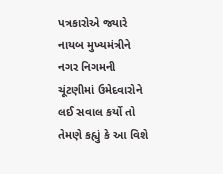પત્રકારોએ જ્યારે નાયબ મુખ્યમંત્રીને નગર નિગમની ચૂંટણીમાં ઉમેદવારોને લઈ સવાલ કર્યો તો તેમણે કહ્યું કે આ વિશે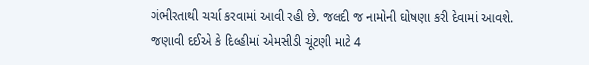ગંભીરતાથી ચર્ચા કરવામાં આવી રહી છે. જલદી જ નામોની ઘોષણા કરી દેવામાં આવશે.
જણાવી દઈએ કે દિલ્હીમાં એમસીડી ચૂંટણી માટે 4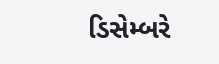ડિસેમ્બરે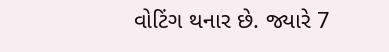વોટિંગ થનાર છે. જ્યારે 7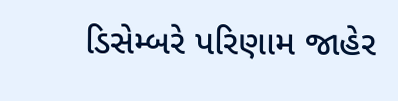ડિસેમ્બરે પરિણામ જાહેર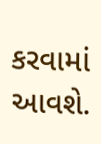કરવામાં આવશે.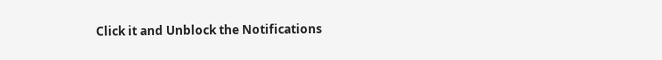Click it and Unblock the Notifications